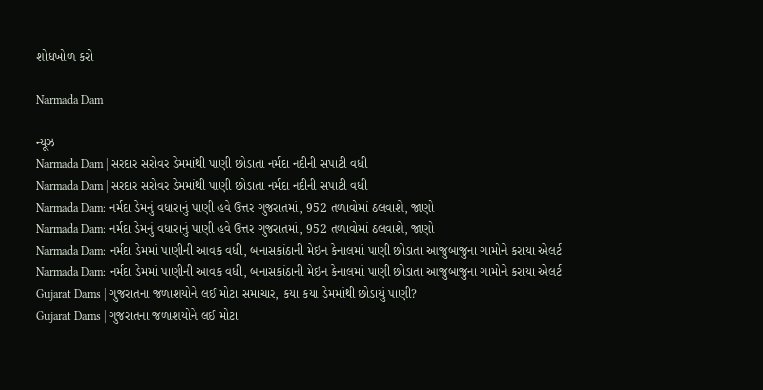શોધખોળ કરો

Narmada Dam

ન્યૂઝ
Narmada Dam | સરદાર સરોવર ડેમમાંથી પાણી છોડાતા નર્મદા નદીની સપાટી વધી
Narmada Dam | સરદાર સરોવર ડેમમાંથી પાણી છોડાતા નર્મદા નદીની સપાટી વધી
Narmada Dam: નર્મદા ડેમનું વધારાનું પાણી હવે ઉત્તર ગુજરાતમાં, 952 તળાવોમાં ઠલવાશે, જાણો
Narmada Dam: નર્મદા ડેમનું વધારાનું પાણી હવે ઉત્તર ગુજરાતમાં, 952 તળાવોમાં ઠલવાશે, જાણો
Narmada Dam: નર્મદા ડેમમાં પાણીની આવક વધી, બનાસકાંઠાની મેઇન કેનાલમાં પાણી છોડાતા આજુબાજુના ગામોને કરાયા એલર્ટ
Narmada Dam: નર્મદા ડેમમાં પાણીની આવક વધી, બનાસકાંઠાની મેઇન કેનાલમાં પાણી છોડાતા આજુબાજુના ગામોને કરાયા એલર્ટ
Gujarat Dams | ગુજરાતના જળાશયોને લઈ મોટા સમાચાર, કયા કયા ડેમમાંથી છોડાયું પાણી?
Gujarat Dams | ગુજરાતના જળાશયોને લઈ મોટા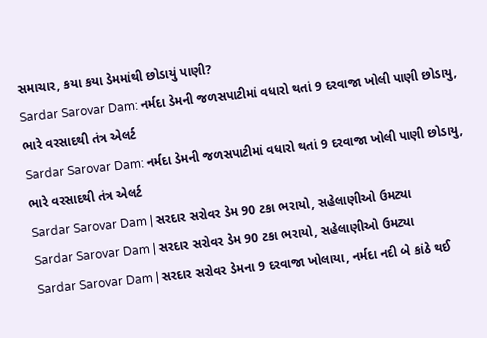સમાચાર, કયા કયા ડેમમાંથી છોડાયું પાણી?
Sardar Sarovar Dam: નર્મદા ડેમની જળસપાટીમાં વધારો થતાં 9 દરવાજા ખોલી પાણી છોડાયુ, ભારે વરસાદથી તંત્ર એલર્ટ
Sardar Sarovar Dam: નર્મદા ડેમની જળસપાટીમાં વધારો થતાં 9 દરવાજા ખોલી પાણી છોડાયુ, ભારે વરસાદથી તંત્ર એલર્ટ
Sardar Sarovar Dam | સરદાર સરોવર ડેમ 90 ટકા ભરાયો, સહેલાણીઓ ઉમટ્યા
Sardar Sarovar Dam | સરદાર સરોવર ડેમ 90 ટકા ભરાયો, સહેલાણીઓ ઉમટ્યા
Sardar Sarovar Dam | સરદાર સરોવર ડેમના 9 દરવાજા ખોલાયા, નર્મદા નદી બે કાંઠે થઈ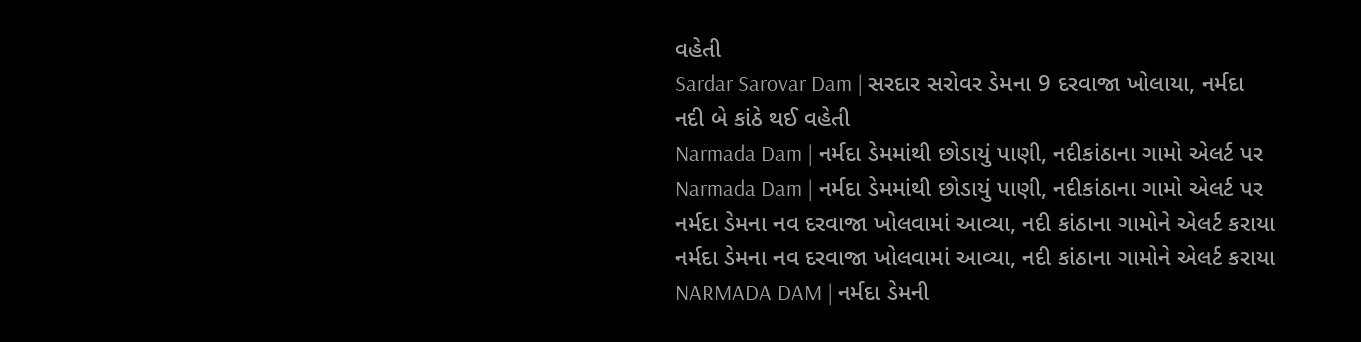વહેતી
Sardar Sarovar Dam | સરદાર સરોવર ડેમના 9 દરવાજા ખોલાયા, નર્મદા નદી બે કાંઠે થઈ વહેતી
Narmada Dam | નર્મદા ડેમમાંથી છોડાયું પાણી, નદીકાંઠાના ગામો એલર્ટ પર
Narmada Dam | નર્મદા ડેમમાંથી છોડાયું પાણી, નદીકાંઠાના ગામો એલર્ટ પર
નર્મદા ડેમના નવ દરવાજા ખોલવામાં આવ્યા, નદી કાંઠાના ગામોને એલર્ટ કરાયા
નર્મદા ડેમના નવ દરવાજા ખોલવામાં આવ્યા, નદી કાંઠાના ગામોને એલર્ટ કરાયા
NARMADA DAM | નર્મદા ડેમની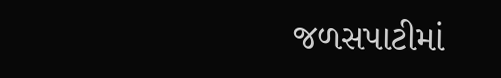જળસપાટીમાં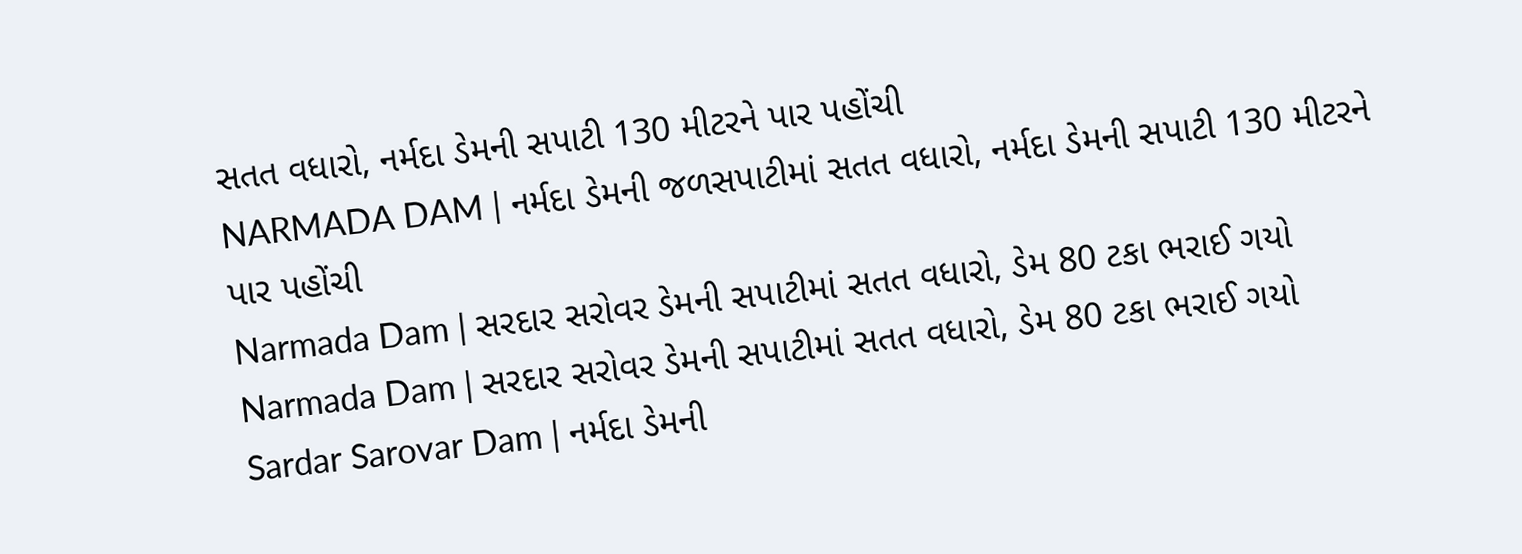સતત વધારો, નર્મદા ડેમની સપાટી 130 મીટરને પાર પહોંચી
NARMADA DAM | નર્મદા ડેમની જળસપાટીમાં સતત વધારો, નર્મદા ડેમની સપાટી 130 મીટરને પાર પહોંચી
Narmada Dam | સરદાર સરોવર ડેમની સપાટીમાં સતત વધારો, ડેમ 80 ટકા ભરાઈ ગયો
Narmada Dam | સરદાર સરોવર ડેમની સપાટીમાં સતત વધારો, ડેમ 80 ટકા ભરાઈ ગયો
Sardar Sarovar Dam | નર્મદા ડેમની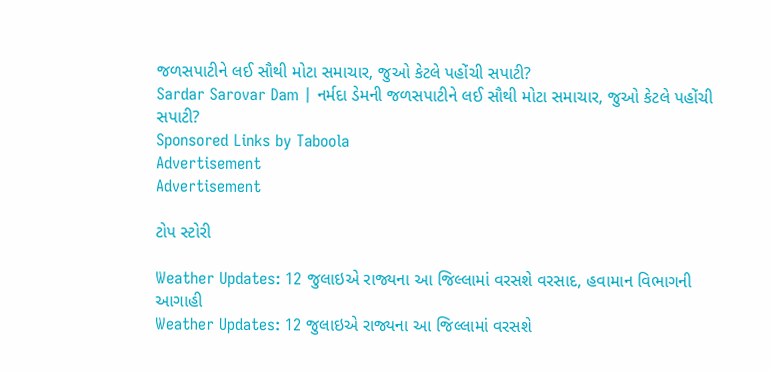જળસપાટીને લઈ સૌથી મોટા સમાચાર, જુઓ કેટલે પહોંચી સપાટી?
Sardar Sarovar Dam | નર્મદા ડેમની જળસપાટીને લઈ સૌથી મોટા સમાચાર, જુઓ કેટલે પહોંચી સપાટી?
Sponsored Links by Taboola
Advertisement
Advertisement

ટોપ સ્ટોરી

Weather Updates: 12 જુલાઇએ રાજ્યના આ જિલ્લામાં વરસશે વરસાદ, હવામાન વિભાગની આગાહી
Weather Updates: 12 જુલાઇએ રાજ્યના આ જિલ્લામાં વરસશે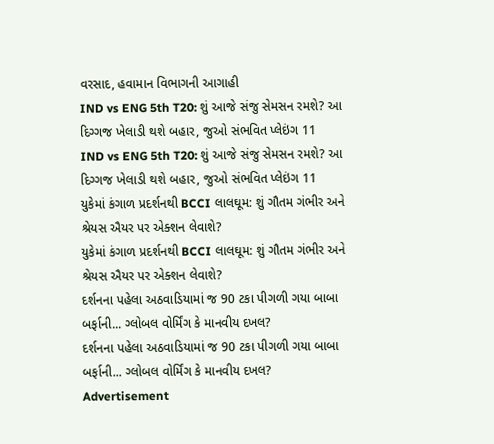વરસાદ, હવામાન વિભાગની આગાહી
IND vs ENG 5th T20: શું આજે સંજુ સેમસન રમશે? આ દિગ્ગજ ખેલાડી થશે બહાર, જુઓ સંભવિત પ્લેઇંગ 11
IND vs ENG 5th T20: શું આજે સંજુ સેમસન રમશે? આ દિગ્ગજ ખેલાડી થશે બહાર, જુઓ સંભવિત પ્લેઇંગ 11
યુકેમાં કંગાળ પ્રદર્શનથી BCCI લાલઘૂમ: શું ગૌતમ ગંભીર અને શ્રેયસ ઐયર પર એક્શન લેવાશે?
યુકેમાં કંગાળ પ્રદર્શનથી BCCI લાલઘૂમ: શું ગૌતમ ગંભીર અને શ્રેયસ ઐયર પર એક્શન લેવાશે?
દર્શનના પહેલા અઠવાડિયામાં જ 90 ટકા પીગળી ગયા બાબા બર્ફાની... ગ્લોબલ વોર્મિંગ કે માનવીય દખલ?
દર્શનના પહેલા અઠવાડિયામાં જ 90 ટકા પીગળી ગયા બાબા બર્ફાની... ગ્લોબલ વોર્મિંગ કે માનવીય દખલ?
Advertisement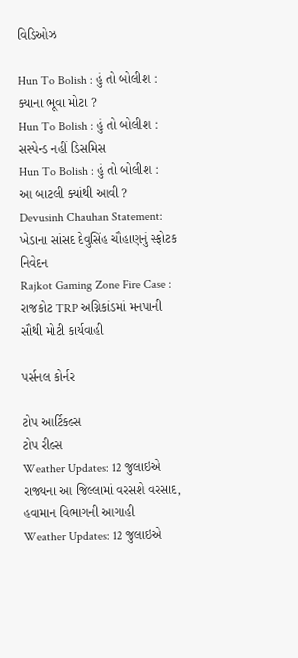વિડિઓઝ

Hun To Bolish : હું તો બોલીશ : ક્યાના ભૂવા મોટા ?
Hun To Bolish : હું તો બોલીશ : સસ્પેન્ડ નહીં ડિસમિસ
Hun To Bolish : હું તો બોલીશ : આ બાટલી ક્યાંથી આવી ?
Devusinh Chauhan Statement: ખેડાના સાંસદ દેવુસિંહ ચૌહાણનું સ્ફોટક નિવેદન
Rajkot Gaming Zone Fire Case : રાજકોટ TRP અગ્નિકાંડમાં મનપાની સૌથી મોટી કાર્યવાહી

પર્સનલ કોર્નર

ટોપ આર્ટિકલ્સ
ટોપ રીલ્સ
Weather Updates: 12 જુલાઇએ રાજ્યના આ જિલ્લામાં વરસશે વરસાદ, હવામાન વિભાગની આગાહી
Weather Updates: 12 જુલાઇએ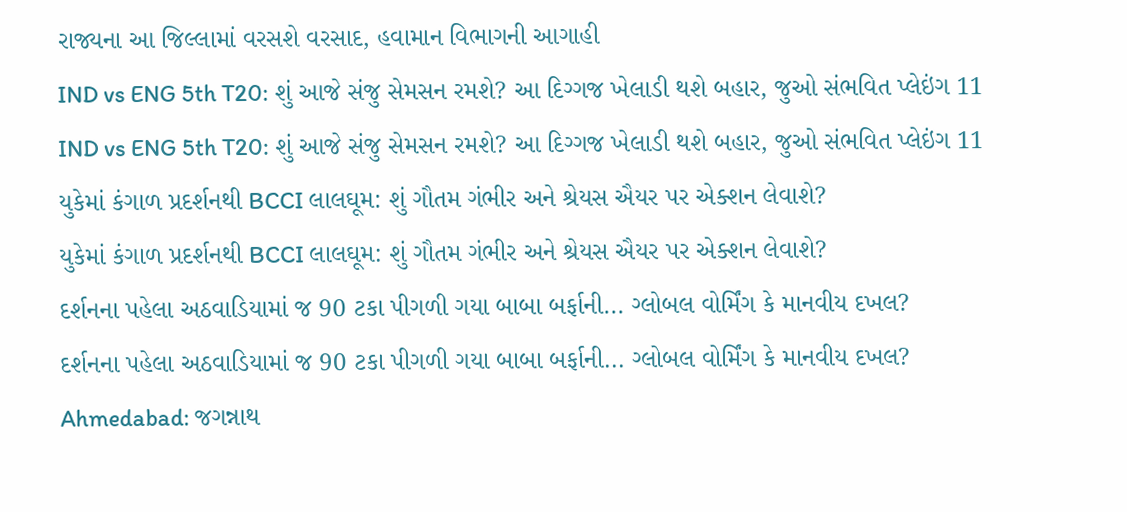રાજ્યના આ જિલ્લામાં વરસશે વરસાદ, હવામાન વિભાગની આગાહી
IND vs ENG 5th T20: શું આજે સંજુ સેમસન રમશે? આ દિગ્ગજ ખેલાડી થશે બહાર, જુઓ સંભવિત પ્લેઇંગ 11
IND vs ENG 5th T20: શું આજે સંજુ સેમસન રમશે? આ દિગ્ગજ ખેલાડી થશે બહાર, જુઓ સંભવિત પ્લેઇંગ 11
યુકેમાં કંગાળ પ્રદર્શનથી BCCI લાલઘૂમ: શું ગૌતમ ગંભીર અને શ્રેયસ ઐયર પર એક્શન લેવાશે?
યુકેમાં કંગાળ પ્રદર્શનથી BCCI લાલઘૂમ: શું ગૌતમ ગંભીર અને શ્રેયસ ઐયર પર એક્શન લેવાશે?
દર્શનના પહેલા અઠવાડિયામાં જ 90 ટકા પીગળી ગયા બાબા બર્ફાની... ગ્લોબલ વોર્મિંગ કે માનવીય દખલ?
દર્શનના પહેલા અઠવાડિયામાં જ 90 ટકા પીગળી ગયા બાબા બર્ફાની... ગ્લોબલ વોર્મિંગ કે માનવીય દખલ?
Ahmedabad: જગન્નાથ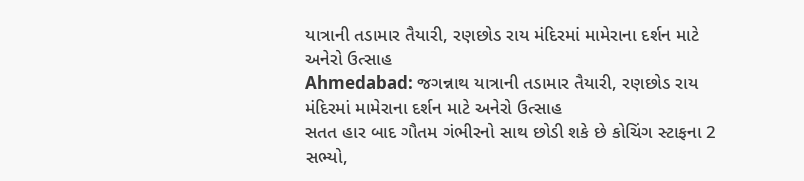યાત્રાની તડામાર તૈયારી, રણછોડ રાય મંદિરમાં મામેરાના દર્શન માટે અનેરો ઉત્સાહ
Ahmedabad: જગન્નાથ યાત્રાની તડામાર તૈયારી, રણછોડ રાય મંદિરમાં મામેરાના દર્શન માટે અનેરો ઉત્સાહ
સતત હાર બાદ ગૌતમ ગંભીરનો સાથ છોડી શકે છે કોચિંગ સ્ટાફના 2 સભ્યો,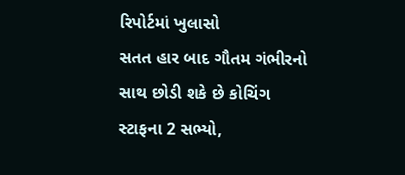રિપોર્ટમાં ખુલાસો
સતત હાર બાદ ગૌતમ ગંભીરનો સાથ છોડી શકે છે કોચિંગ સ્ટાફના 2 સભ્યો,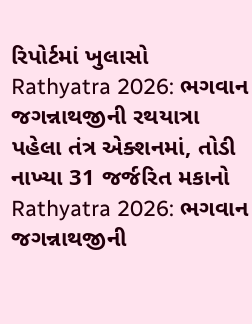રિપોર્ટમાં ખુલાસો
Rathyatra 2026: ભગવાન જગન્નાથજીની રથયાત્રા પહેલા તંત્ર એક્શનમાં, તોડી નાખ્યા 31 જર્જરિત મકાનો
Rathyatra 2026: ભગવાન જગન્નાથજીની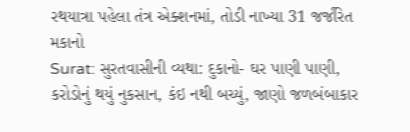રથયાત્રા પહેલા તંત્ર એક્શનમાં, તોડી નાખ્યા 31 જર્જરિત મકાનો
Surat: સુરતવાસીની વ્યથા: દુકાનો- ઘર પાણી પાણી, કરોડોનું થયું નુકસાન, કંઇ નથી બચ્યું, જાણો જળબંબાકાર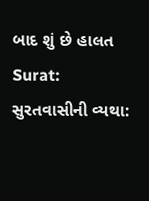બાદ શું છે હાલત
Surat: સુરતવાસીની વ્યથા: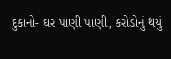દુકાનો- ઘર પાણી પાણી, કરોડોનું થયું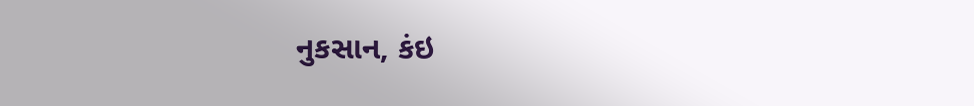નુકસાન, કંઇ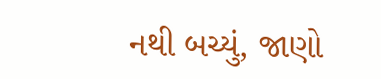નથી બચ્યું, જાણો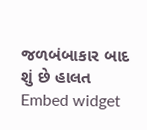જળબંબાકાર બાદ શું છે હાલત
Embed widget